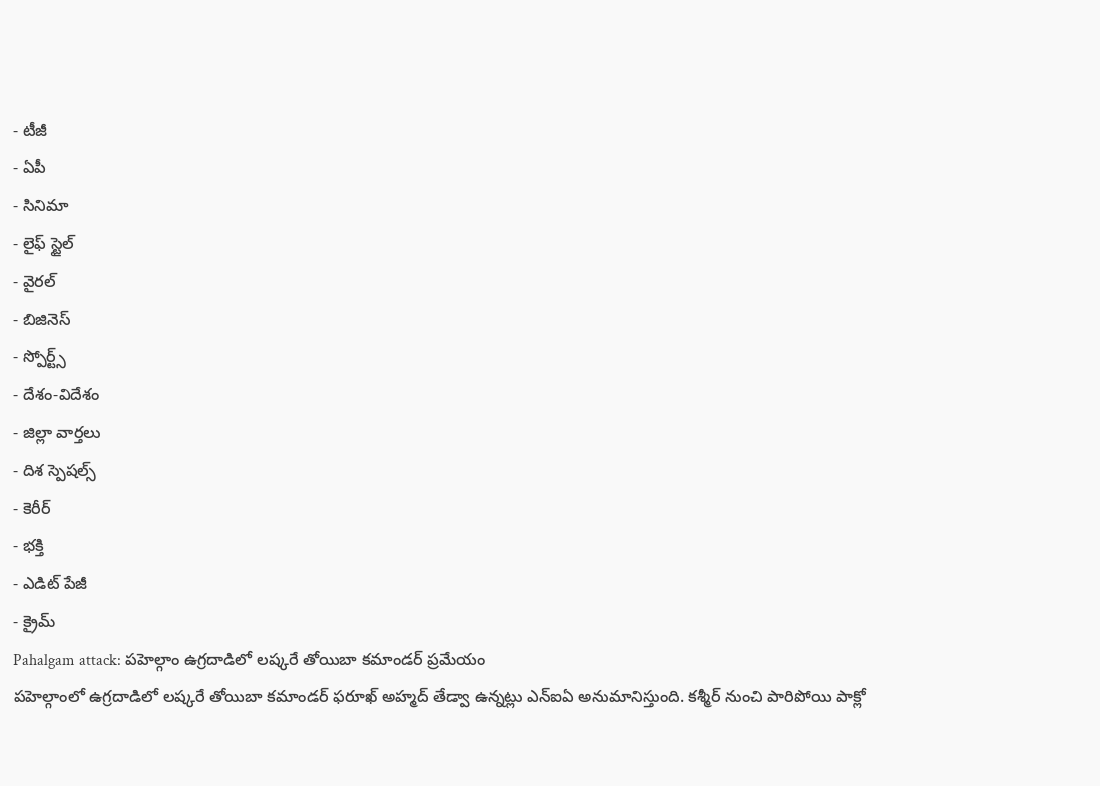- టీజీ
- ఏపీ
- సినిమా
- లైఫ్ స్టైల్
- వైరల్
- బిజినెస్
- స్పోర్ట్స్
- దేశం-విదేశం
- జిల్లా వార్తలు
- దిశ స్పెషల్స్
- కెరీర్
- భక్తి
- ఎడిట్ పేజీ
- క్రైమ్
Pahalgam attack: పహెల్గాం ఉగ్రదాడిలో లష్కరే తోయిబా కమాండర్ ప్రమేయం
పహెల్గాంలో ఉగ్రదాడిలో లష్కరే తోయిబా కమాండర్ ఫరూఖ్ అహ్మద్ తేడ్వా ఉన్నట్లు ఎన్ఐఏ అనుమానిస్తుంది. కశ్మీర్ నుంచి పారిపోయి పాక్లో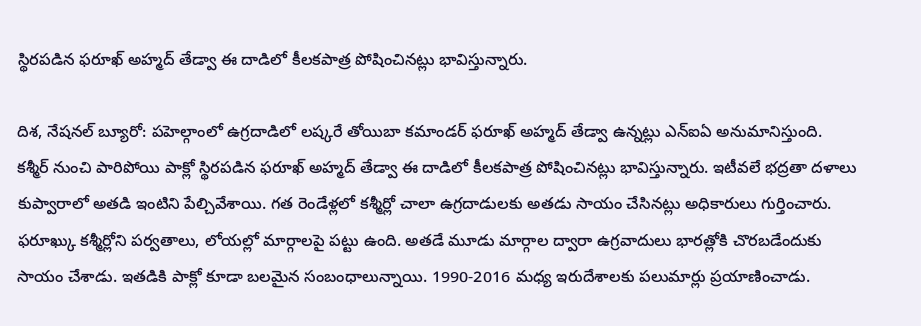స్థిరపడిన ఫరూఖ్ అహ్మద్ తేడ్వా ఈ దాడిలో కీలకపాత్ర పోషించినట్లు భావిస్తున్నారు.

దిశ, నేషనల్ బ్యూరో: పహెల్గాంలో ఉగ్రదాడిలో లష్కరే తోయిబా కమాండర్ ఫరూఖ్ అహ్మద్ తేడ్వా ఉన్నట్లు ఎన్ఐఏ అనుమానిస్తుంది. కశ్మీర్ నుంచి పారిపోయి పాక్లో స్థిరపడిన ఫరూఖ్ అహ్మద్ తేడ్వా ఈ దాడిలో కీలకపాత్ర పోషించినట్లు భావిస్తున్నారు. ఇటీవలే భద్రతా దళాలు కుప్వారాలో అతడి ఇంటిని పేల్చివేశాయి. గత రెండేళ్లలో కశ్మీర్లో చాలా ఉగ్రదాడులకు అతడు సాయం చేసినట్లు అధికారులు గుర్తించారు. ఫరూఖ్కు కశ్మీర్లోని పర్వతాలు, లోయల్లో మార్గాలపై పట్టు ఉంది. అతడే మూడు మార్గాల ద్వారా ఉగ్రవాదులు భారత్లోకి చొరబడేందుకు సాయం చేశాడు. ఇతడికి పాక్లో కూడా బలమైన సంబంధాలున్నాయి. 1990-2016 మధ్య ఇరుదేశాలకు పలుమార్లు ప్రయాణించాడు.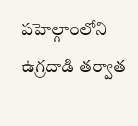పహెల్గాంలోని ఉగ్రదాడి తర్వాత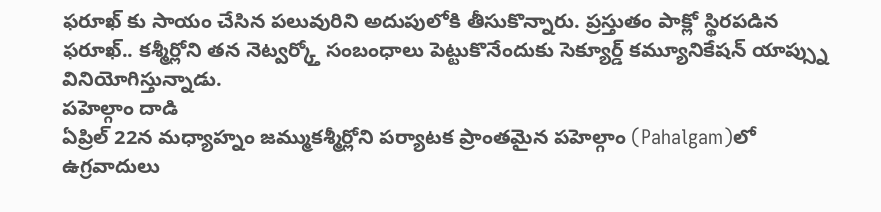ఫరూఖ్ కు సాయం చేసిన పలువురిని అదుపులోకి తీసుకొన్నారు. ప్రస్తుతం పాక్లో స్థిరపడిన ఫరూఖ్.. కశ్మీర్లోని తన నెట్వర్క్తో సంబంధాలు పెట్టుకొనేందుకు సెక్యూర్డ్ కమ్యూనికేషన్ యాప్స్ను వినియోగిస్తున్నాడు.
పహెల్గాం దాడి
ఏప్రిల్ 22న మధ్యాహ్నం జమ్ముకశ్మీర్లోని పర్యాటక ప్రాంతమైన పహెల్గాం (Pahalgam)లో ఉగ్రవాదులు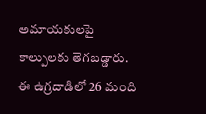అమాయకులపై కాల్పులకు తెగబడ్డారు. ఈ ఉగ్రదాడిలో 26 మంది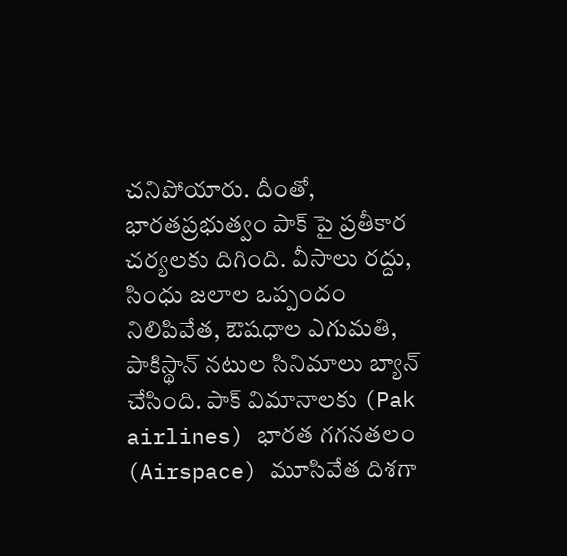చనిపోయారు. దీంతో, భారతప్రభుత్వం పాక్ పై ప్రతీకార చర్యలకు దిగింది. వీసాలు రద్దు, సింధు జలాల ఒప్పందం నిలిపివేత, ఔషధాల ఎగుమతి, పాకిస్థాన్ నటుల సినిమాలు బ్యాన్ చేసింది. పాక్ విమానాలకు (Pak airlines) భారత గగనతలం (Airspace) మూసివేత దిశగా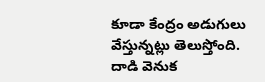కూడా కేంద్రం అడుగులు వేస్తున్నట్లు తెలుస్తోంది. దాడి వెనుక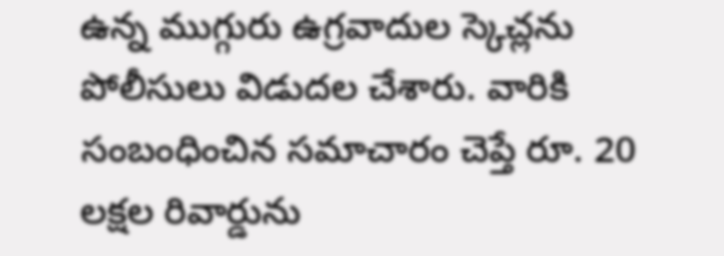ఉన్న ముగ్గురు ఉగ్రవాదుల స్కెచ్లను పోలీసులు విడుదల చేశారు. వారికి సంబంధించిన సమాచారం చెప్తే రూ. 20 లక్షల రివార్డును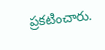ప్రకటించారు.